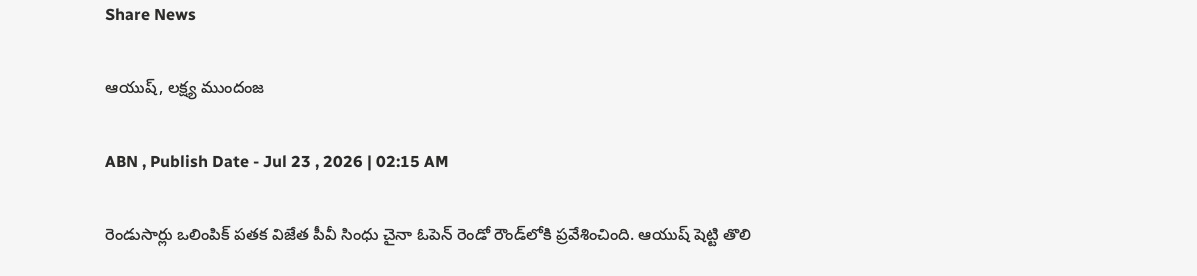Share News

ఆయుష్‌, లక్ష్య ముందంజ

ABN , Publish Date - Jul 23 , 2026 | 02:15 AM

రెండుసార్లు ఒలింపిక్‌ పతక విజేత పీవీ సింధు చైనా ఓపెన్‌ రెండో రౌండ్‌లోకి ప్రవేశించింది. ఆయుష్‌ షెట్టి తొలి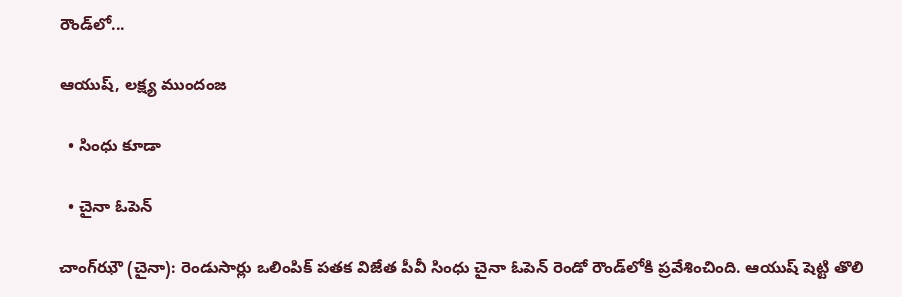రౌండ్‌లో...

ఆయుష్‌, లక్ష్య ముందంజ

  • సింధు కూడా

  • చైనా ఓపెన్‌

చాంగ్‌ఝౌ (చైనా): రెండుసార్లు ఒలింపిక్‌ పతక విజేత పీవీ సింధు చైనా ఓపెన్‌ రెండో రౌండ్‌లోకి ప్రవేశించింది. ఆయుష్‌ షెట్టి తొలి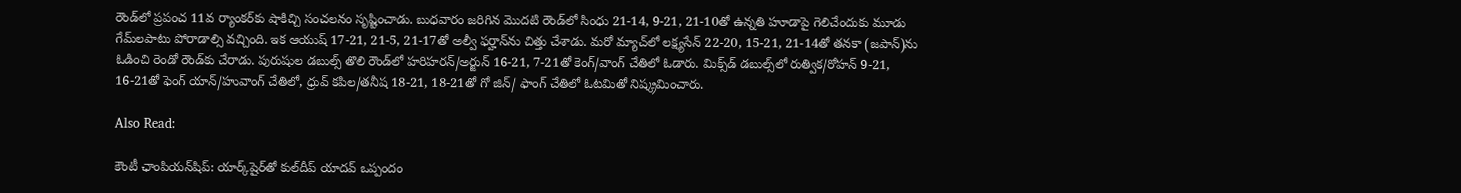రౌండ్‌లో ప్రపంచ 11వ ర్యాంకర్‌కు షాకిచ్చి సంచలనం సృష్టించాడు. బుధవారం జరిగిన మొదటి రౌండ్‌లో సింధు 21-14, 9-21, 21-10తో ఉన్నతి హూడాపై గెలిచేందుకు మూడు గేమ్‌లపాటు పోరాడాల్సి వచ్చింది. ఇక ఆయుష్‌ 17-21, 21-5, 21-17తో అల్వీ ఫర్హాన్‌ను చిత్తు చేశాడు. మరో మ్యాచ్‌లో లక్ష్యసేన్‌ 22-20, 15-21, 21-14తో తనకా (జపాన్‌)ను ఓడించి రెండో రౌండ్‌కు చేరాడు. పురుషుల డబుల్స్‌ తొలి రౌండ్‌లో హరిహరన్‌/అర్జున్‌ 16-21, 7-21తో కెంగ్‌/వాంగ్‌ చేతిలో ఓడారు. మిక్స్‌డ్‌ డబుల్స్‌లో రుత్విక/రోహన్‌ 9-21, 16-21తో ఫెంగ్‌ యాన్‌/హువాంగ్‌ చేతిలో, ధ్రువ్‌ కపిల/తనీష 18-21, 18-21తో గో జిన్‌/ ఫాంగ్‌ చేతిలో ఓటమితో నిష్క్రమించారు.

Also Read:

కౌంటీ ఛాంపియన్‌షిప్: యార్క్‌షైర్‌తో కుల్‌దీప్ యాదవ్ ఒప్పందం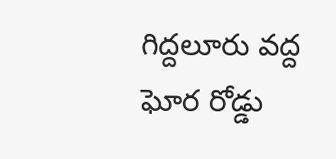గిద్దలూరు వద్ద ఘోర రోడ్డు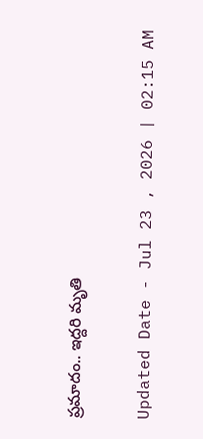ప్రమాదం.. ఇద్దరి మృతి

Updated Date - Jul 23 , 2026 | 02:15 AM